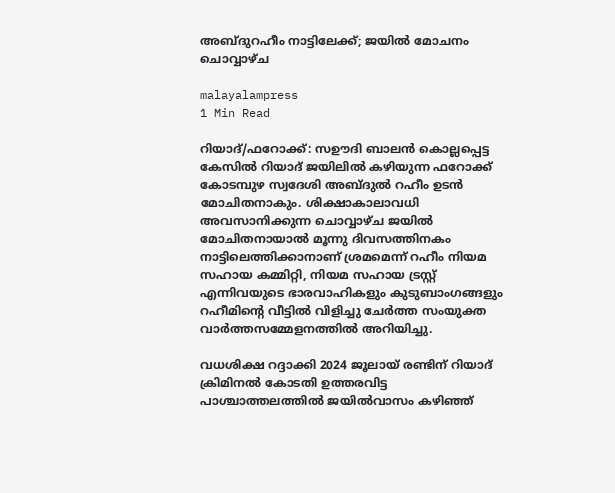അബ്ദുറഹീം നാട്ടിലേക്ക്; ജയിൽ മോചനം ചൊവ്വാഴ്ച

malayalampress
1 Min Read

റിയാദ്/ഫറോക്ക്: സഊദി ബാലൻ കൊല്ലപ്പെട്ട കേസിൽ റിയാദ് ജയിലിൽ കഴിയുന്ന ഫറോക്ക് കോടമ്പുഴ സ്വദേശി അബ്ദുൽ റഹീം ഉടൻ മോചിതനാകും. ശിക്ഷാകാലാവധി അവസാനിക്കുന്ന ചൊവ്വാഴ്ച ജയിൽ മോചിതനായാൽ മൂന്നു ദിവസത്തിനകം നാട്ടിലെത്തിക്കാനാണ് ശ്രമമെന്ന് റഹീം നിയമ സഹായ കമ്മിറ്റി, നിയമ സഹായ ട്രസ്റ്റ് എന്നിവയുടെ ഭാരവാഹികളും കുടുബാംഗങ്ങളും റഹീമിന്‍റെ വീട്ടിൽ വിളിച്ചു ചേർത്ത സംയുക്ത വാർത്തസമ്മേളനത്തിൽ അറിയിച്ചു.

വധശിക്ഷ റദ്ദാക്കി 2024 ജൂലായ് രണ്ടിന് റിയാദ് ക്രിമിനൽ കോടതി ഉത്തരവിട്ട പാശ്ചാത്തലത്തിൽ ജയിൽവാസം കഴിഞ്ഞ്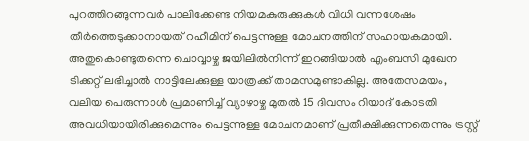പുറത്തിറങ്ങുന്നവർ പാലിക്കേണ്ട നിയമകുരുക്കുകൾ വിധി വന്നശേഷം തീർത്തെടുക്കാനായത് റഹീമിന് പെട്ടന്നുള്ള മോചനത്തിന് സഹായകമായി. അതുകൊണ്ടുതന്നെ ചൊവ്വാഴ്ച ജയിലിൽനിന്ന് ഇറങ്ങിയാൽ എംബസി മുഖേന ടിക്കറ്റ് ലഭിച്ചാൽ നാട്ടിലേക്കുള്ള യാത്രക്ക് താമസമുണ്ടാകില്ല. അതേസമയം, വലിയ പെരുന്നാൾ പ്രമാണിച്ച് വ്യാഴാഴ്ച മുതൽ 15 ദിവസം റിയാദ് കോടതി അവധിയായിരിക്കുമെന്നും പെട്ടന്നുള്ള മോചനമാണ് പ്രതീക്ഷിക്കുന്നതെന്നും ട്രസ്റ്റ്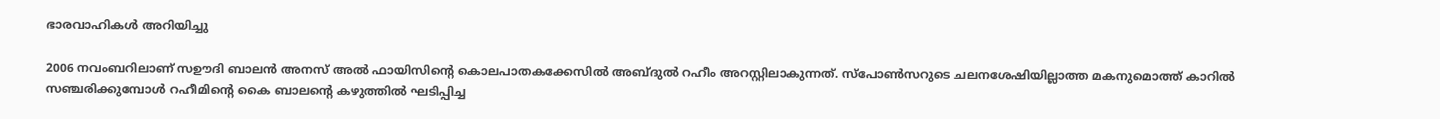ഭാരവാഹികൾ അറിയിച്ചു

2006 നവംബറിലാണ് സഊദി ബാലൻ അനസ് അൽ ഫായിസിന്‍റെ കൊലപാതകക്കേസിൽ അബ്ദുൽ റഹീം അറസ്റ്റിലാകുന്നത്. സ്പോൺസറുടെ ചലനശേഷിയില്ലാത്ത മകനുമൊത്ത് കാറിൽ സഞ്ചരിക്കുമ്പോൾ റഹീമിന്‍റെ കൈ ബാലന്‍റെ കഴുത്തിൽ ഘടിപ്പിച്ച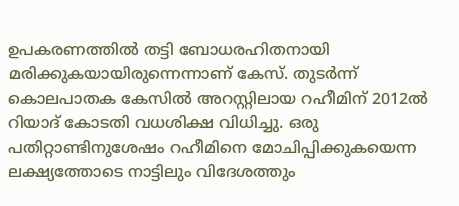ഉപകരണത്തിൽ തട്ടി ബോധരഹിതനായി മരിക്കുകയായിരുന്നെന്നാണ് കേസ്. തുടർന്ന് കൊലപാതക കേസിൽ അറസ്റ്റിലായ റഹീമിന് 2012ൽ റിയാദ് കോടതി വധശിക്ഷ വിധിച്ചു. ഒരു പതിറ്റാണ്ടിനുശേഷം റഹീമിനെ മോചിപ്പിക്കുകയെന്ന ലക്ഷ്യത്തോടെ നാട്ടിലും വിദേശത്തും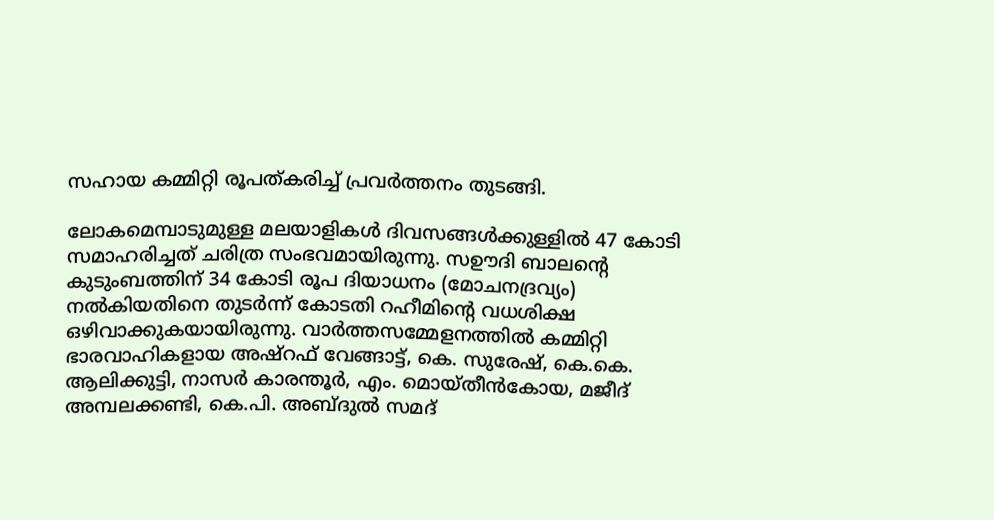സഹായ കമ്മിറ്റി രൂപത്കരിച്ച് പ്രവർത്തനം തുടങ്ങി.

ലോകമെമ്പാടുമുള്ള മലയാളികൾ ദിവസങ്ങൾക്കുള്ളിൽ 47 കോടി സമാഹരിച്ചത് ചരിത്ര സംഭവമായിരുന്നു. സഊദി ബാലന്‍റെ കുടുംബത്തിന് 34 കോടി രൂപ ദിയാധനം (മോചനദ്രവ്യം) നല്‍കിയതിനെ തുടർന്ന് കോടതി റഹീമിന്‍റെ വധശിക്ഷ ഒഴിവാക്കുകയായിരുന്നു. വാർത്തസമ്മേളനത്തിൽ കമ്മിറ്റി ഭാരവാഹികളായ അഷ്റഫ് വേങ്ങാട്ട്, കെ. സുരേഷ്, കെ.കെ. ആലിക്കുട്ടി, നാസർ കാരന്തൂർ, എം. മൊയ്തീൻകോയ, മജീദ് അമ്പലക്കണ്ടി, കെ.പി. അബ്ദുൽ സമദ്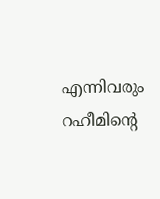എന്നിവരും റഹീമിന്‍റെ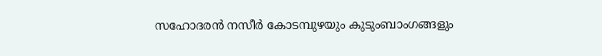സഹോദരൻ നസീർ കോടമ്പുഴയും കുടുംബാംഗങ്ങളും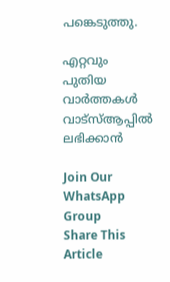പങ്കെടുത്തു.

എറ്റവും പുതിയ വാർത്തകൾ വാട്സ്ആപ്പിൽ ലഭിക്കാൻ

Join Our WhatsApp Group
Share This Article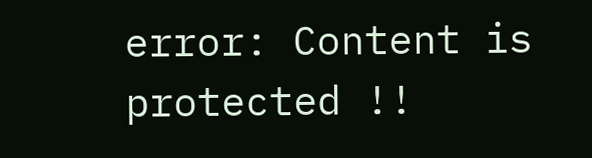error: Content is protected !!